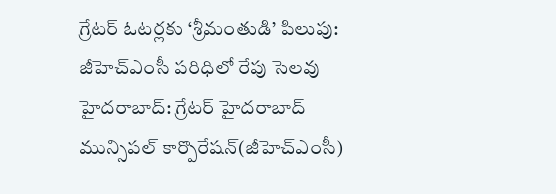గ్రేటర్ ఓటర్లకు ‘శ్రీమంతుడి’ పిలుపు: జీహెచ్ఎంసీ పరిధిలో రేపు సెలవు
హైదరాబాద్: గ్రేటర్ హైదరాబాద్ మున్సిపల్ కార్పొరేషన్(జీహెచ్ఎంసీ)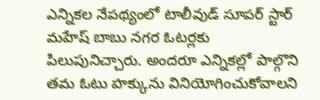ఎన్నికల నేపథ్యంలో టాలీవుడ్ సూపర్ స్టార్ మహేష్ బాబు నగర ఓటర్లకు పిలుపునిచ్చారు. అందరూ ఎన్నికల్లో పాల్గొని తమ ఓటు హక్కును వినియోగించుకోవాలని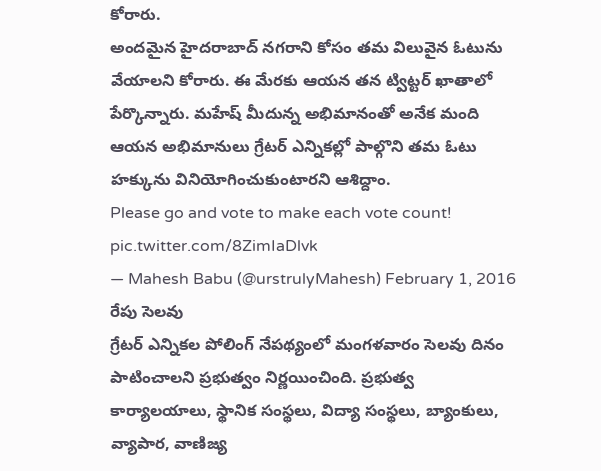కోరారు.
అందమైన హైదరాబాద్ నగరాని కోసం తమ విలువైన ఓటును వేయాలని కోరారు. ఈ మేరకు ఆయన తన ట్విట్టర్ ఖాతాలో పేర్కొన్నారు. మహేష్ మీదున్న అభిమానంతో అనేక మంది ఆయన అభిమానులు గ్రేటర్ ఎన్నికల్లో పాల్గొని తమ ఓటు హక్కును వినియోగించుకుంటారని ఆశిద్దాం.
Please go and vote to make each vote count! pic.twitter.com/8ZimIaDlvk
— Mahesh Babu (@urstrulyMahesh) February 1, 2016 రేపు సెలవు
గ్రేటర్ ఎన్నికల పోలింగ్ నేపథ్యంలో మంగళవారం సెలవు దినం పాటించాలని ప్రభుత్వం నిర్ణయించింది. ప్రభుత్వ కార్యాలయాలు, స్థానిక సంస్థలు, విద్యా సంస్థలు, బ్యాంకులు, వ్యాపార, వాణిజ్య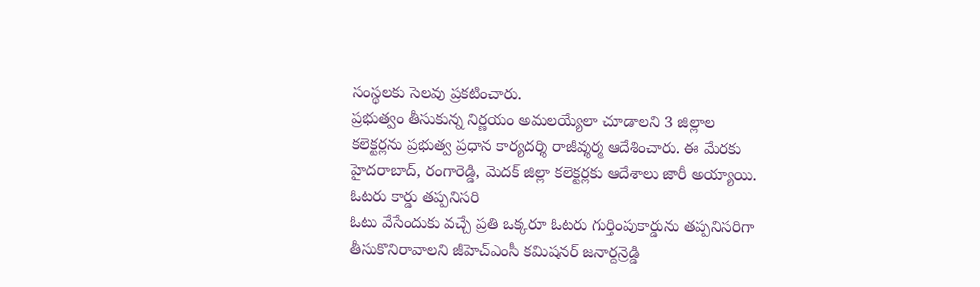సంస్థలకు సెలవు ప్రకటించారు.
ప్రభుత్వం తీసుకున్న నిర్ణయం అమలయ్యేలా చూడాలని 3 జిల్లాల కలెక్టర్లను ప్రభుత్వ ప్రధాన కార్యదర్శి రాజీవ్శర్మ ఆదేశించారు. ఈ మేరకు హైదరాబాద్, రంగారెడ్డి, మెదక్ జిల్లా కలెక్టర్లకు ఆదేశాలు జారీ అయ్యాయి.
ఓటరు కార్డు తప్పనిసరి
ఓటు వేసేందుకు వచ్చే ప్రతి ఒక్కరూ ఓటరు గుర్తింపుకార్డును తప్పనిసరిగా తీసుకొనిరావాలని జీహెచ్ఎంసీ కమిషనర్ జనార్దన్రెడ్డి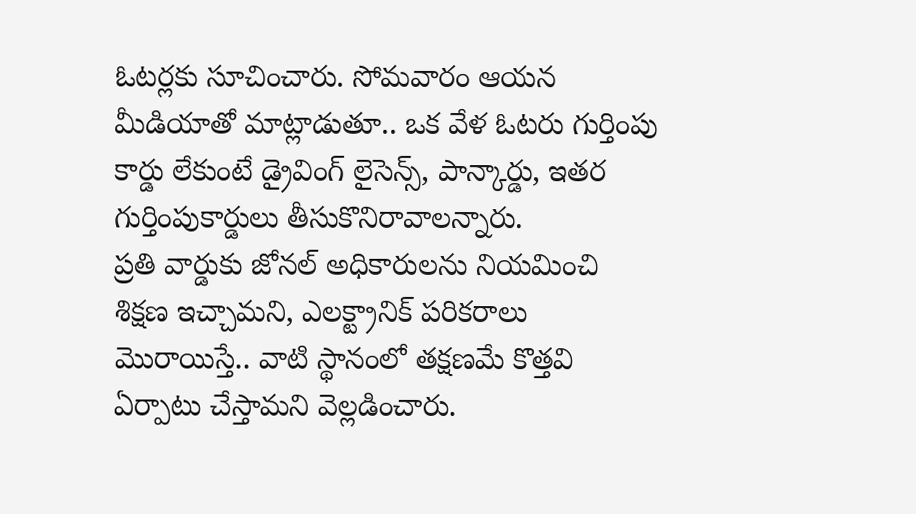ఓటర్లకు సూచించారు. సోమవారం ఆయన మీడియాతో మాట్లాడుతూ.. ఒక వేళ ఓటరు గుర్తింపు కార్డు లేకుంటే డ్రైవింగ్ లైసెన్స్, పాన్కార్డు, ఇతర గుర్తింపుకార్డులు తీసుకొనిరావాలన్నారు.
ప్రతి వార్డుకు జోనల్ అధికారులను నియమించి శిక్షణ ఇచ్చామని, ఎలక్ట్రానిక్ పరికరాలు మొరాయిస్తే.. వాటి స్థానంలో తక్షణమే కొత్తవి ఏర్పాటు చేస్తామని వెల్లడించారు.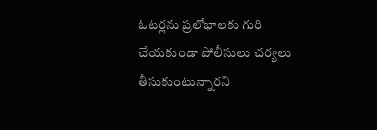ఓటర్లను ప్రలోభాలకు గురి చేయకుండా పోలీసులు చర్యలు తీసుకుంటున్నారని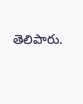తెలిపారు.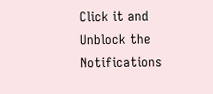Click it and Unblock the Notifications